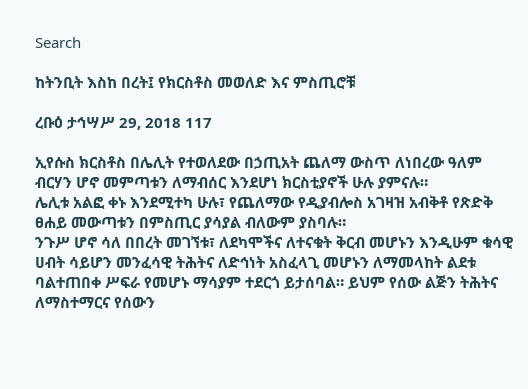Search

ከትንቢት እስከ በረት፤ የክርስቶስ መወለድ እና ምስጢሮቹ

ረቡዕ ታኅሣሥ 29, 2018 117

ኢየሱስ ክርስቶስ በሌሊት የተወለደው በኃጢአት ጨለማ ውስጥ ለነበረው ዓለም ብርሃን ሆኖ መምጣቱን ለማብሰር እንደሆነ ክርስቲያኖች ሁሉ ያምናሉ።
ሌሊቱ አልፎ ቀኑ እንደሚተካ ሁሉ፣ የጨለማው የዲያብሎስ አገዛዝ አብቅቶ የጽድቅ ፀሐይ መውጣቱን በምስጢር ያሳያል ብለውም ያስባሉ።
ንጉሥ ሆኖ ሳለ በበረት መገኘቱ፣ ለደካሞችና ለተናቁት ቅርብ መሆኑን እንዲሁም ቁሳዊ ሀብት ሳይሆን መንፈሳዊ ትሕትና ለድኅነት አስፈላጊ መሆኑን ለማመላከት ልደቱ ባልተጠበቀ ሥፍራ የመሆኑ ማሳያም ተደርጎ ይታሰባል። ይህም የሰው ልጅን ትሕትና ለማስተማርና የሰውን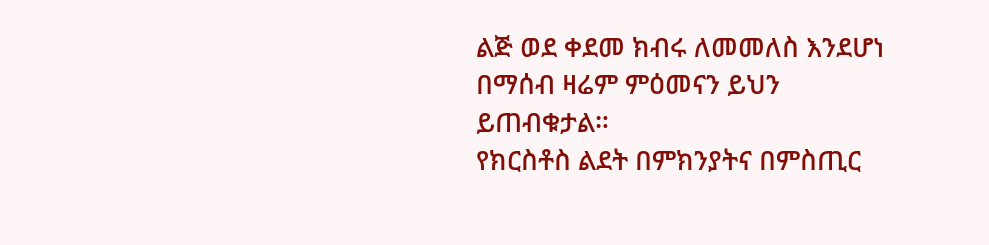ልጅ ወደ ቀደመ ክብሩ ለመመለስ እንደሆነ በማሰብ ዛሬም ምዕመናን ይህን ይጠብቁታል።
የክርስቶስ ልደት በምክንያትና በምስጢር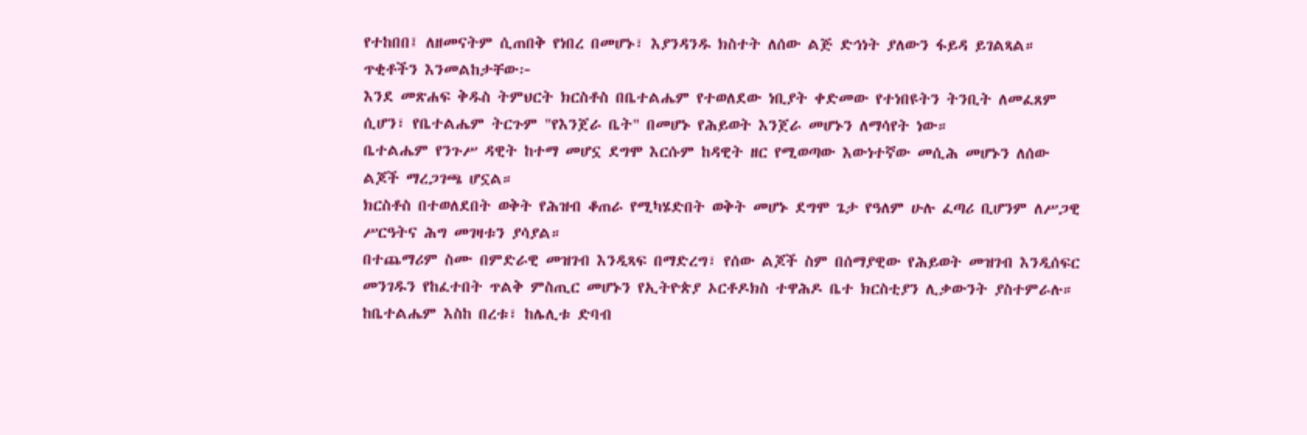የተከበበ፤ ለዘመናትም ሲጠበቅ የነበረ በመሆኑ፣ እያንዳንዱ ክስተት ለሰው ልጅ ድኅነት ያለውን ፋይዳ ይገልጻል። ጥቂቶችን እንመልከታቸው፦
እንደ መጽሐፍ ቅዱስ ትምህርት ክርስቶስ በቤተልሔም የተወለደው ነቢያት ቀድመው የተነበዩትን ትንቢት ለመፈጸም ሲሆን፣ የቤተልሔም ትርጉም "የእንጀራ ቤት" በመሆኑ የሕይወት እንጀራ መሆኑን ለማሳየት ነው።
ቤተልሔም የንጉሥ ዳዊት ከተማ መሆኗ ደግሞ እርሱም ከዳዊት ዘር የሚወጣው እውነተኛው መሲሕ መሆኑን ለሰው ልጆች ማረጋገጫ ሆኗል።
ክርስቶስ በተወለደበት ወቅት የሕዝብ ቆጠራ የሚካሄድበት ወቅት መሆኑ ደግሞ ጌታ የዓለም ሁሉ ፈጣሪ ቢሆንም ለሥጋዊ ሥርዓትና ሕግ መገዛቱን ያሳያል።
በተጨማሪም ስሙ በምድራዊ መዝገብ እንዲጻፍ በማድረግ፣ የሰው ልጆች ስም በሰማያዊው የሕይወት መዝገብ እንዲሰፍር መንገዱን የከፈተበት ጥልቅ ምስጢር መሆኑን የኢትዮጵያ ኦርቶዶክስ ተዋሕዶ ቤተ ክርስቲያን ሊቃውንት ያስተምራሉ።
ከቤተልሔም እስከ በረቱ፣ ከሌሊቱ ድባብ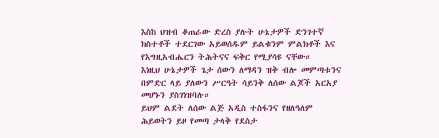እስከ ህዝብ ቆጠራው ድረስ ያሉት ሁኔታዎች ድንገተኛ ክስተቶች ተደርገው አይወሰዱም ይልቁንም ምልክቶች እና የእግዚአብሔርን ትሕትናና ፍቅር የሚያሳዩ ናቸው።
እነዚህ ሁኔታዎች ጌታ ሰውን ለማዳን ዝቅ ብሎ መምጣቱንና በምድር ላይ ያለውን ሥርዓት ሳይንቅ ለሰው ልጆች አርአያ መሆኑን ያስገነዝባሉ።
ይህም ልደት ለሰው ልጅ አዲስ ተስፋንና የዘለዓለም ሕይወትን ይዞ የመጣ ታላቅ የደስታ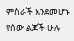ምስራች እንደመሆኑ የሰው ልጆች ሁሉ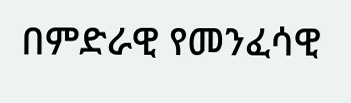በምድራዊ የመንፈሳዊ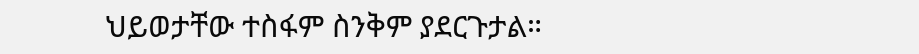ህይወታቸው ተስፋም ስንቅም ያደርጉታል።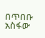በጥበቡ አስፋው